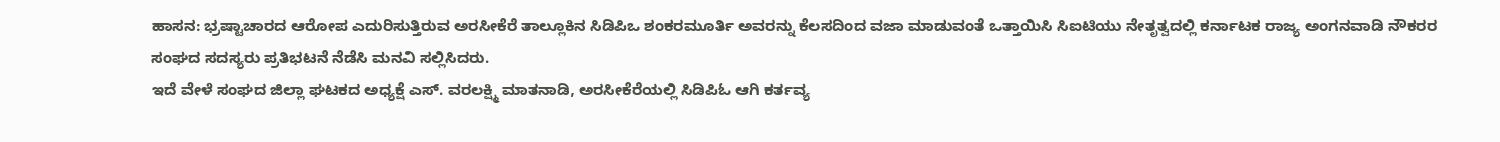ಹಾಸನ: ಭ್ರಷ್ಟಾಚಾರದ ಆರೋಪ ಎದುರಿಸುತ್ತಿರುವ ಅರಸೀಕೆರೆ ತಾಲ್ಲೂಕಿನ ಸಿಡಿಪಿಒ ಶಂಕರಮೂರ್ತಿ ಅವರನ್ನು ಕೆಲಸದಿಂದ ವಜಾ ಮಾಡುವಂತೆ ಒತ್ತಾಯಿಸಿ ಸಿಐಟಿಯು ನೇತೃತ್ವದಲ್ಲಿ ಕರ್ನಾಟಕ ರಾಜ್ಯ ಅಂಗನವಾಡಿ ನೌಕರರ ಸಂಘದ ಸದಸ್ಯರು ಪ್ರತಿಭಟನೆ ನೆಡೆಸಿ ಮನವಿ ಸಲ್ಲಿಸಿದರು.
ಇದೆ ವೇಳೆ ಸಂಘದ ಜಿಲ್ಲಾ ಘಟಕದ ಅಧ್ಯಕ್ಷೆ ಎಸ್. ವರಲಕ್ಷ್ಮಿ ಮಾತನಾಡಿ, ಅರಸೀಕೆರೆಯಲ್ಲಿ ಸಿಡಿಪಿಓ ಆಗಿ ಕರ್ತವ್ಯ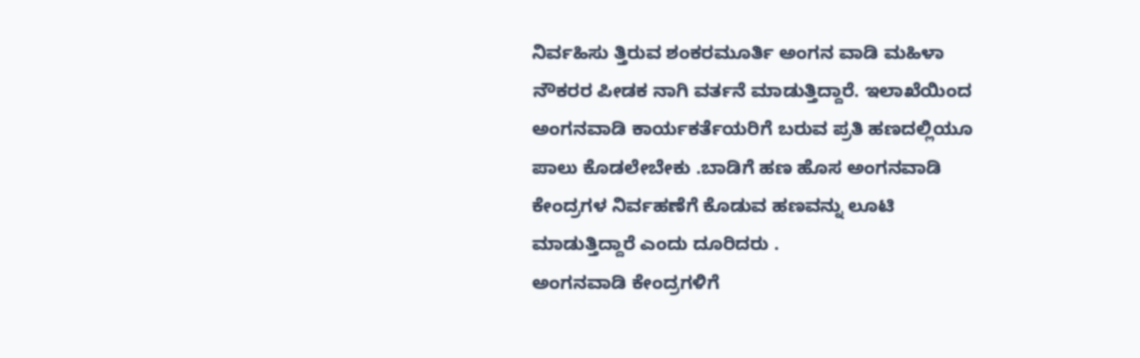ನಿರ್ವಹಿಸು ತ್ತಿರುವ ಶಂಕರಮೂರ್ತಿ ಅಂಗನ ವಾಡಿ ಮಹಿಳಾ ನೌಕರರ ಪೀಡಕ ನಾಗಿ ವರ್ತನೆ ಮಾಡುತ್ತಿದ್ದಾರೆ. ಇಲಾಖೆಯಿಂದ ಅಂಗನವಾಡಿ ಕಾರ್ಯಕರ್ತೆಯರಿಗೆ ಬರುವ ಪ್ರತಿ ಹಣದಲ್ಲಿಯೂ ಪಾಲು ಕೊಡಲೇಬೇಕು .ಬಾಡಿಗೆ ಹಣ ಹೊಸ ಅಂಗನವಾಡಿ ಕೇಂದ್ರಗಳ ನಿರ್ವಹಣೆಗೆ ಕೊಡುವ ಹಣವನ್ನು ಲೂಟಿ ಮಾಡುತ್ತಿದ್ದಾರೆ ಎಂದು ದೂರಿದರು .
ಅಂಗನವಾಡಿ ಕೇಂದ್ರಗಳಿಗೆ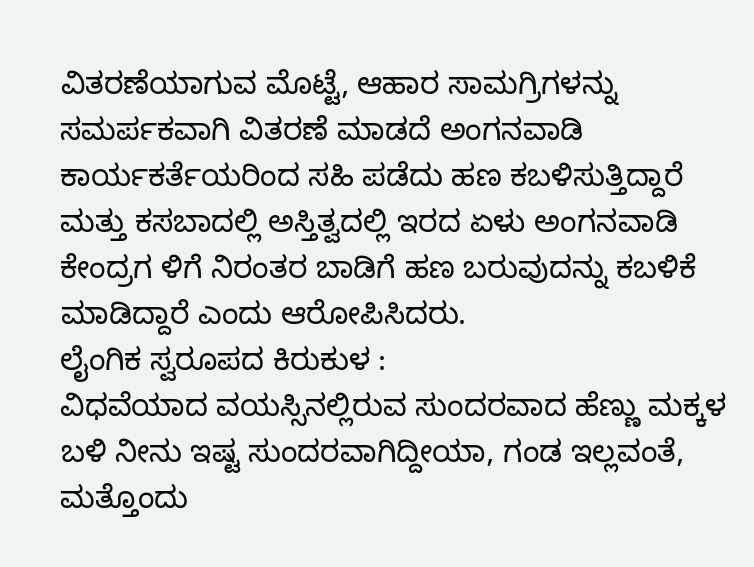ವಿತರಣೆಯಾಗುವ ಮೊಟ್ಟೆ, ಆಹಾರ ಸಾಮಗ್ರಿಗಳನ್ನು ಸಮರ್ಪಕವಾಗಿ ವಿತರಣೆ ಮಾಡದೆ ಅಂಗನವಾಡಿ ಕಾರ್ಯಕರ್ತೆಯರಿಂದ ಸಹಿ ಪಡೆದು ಹಣ ಕಬಳಿಸುತ್ತಿದ್ದಾರೆ ಮತ್ತು ಕಸಬಾದಲ್ಲಿ ಅಸ್ತಿತ್ವದಲ್ಲಿ ಇರದ ಏಳು ಅಂಗನವಾಡಿ ಕೇಂದ್ರಗ ಳಿಗೆ ನಿರಂತರ ಬಾಡಿಗೆ ಹಣ ಬರುವುದನ್ನು ಕಬಳಿಕೆ ಮಾಡಿದ್ದಾರೆ ಎಂದು ಆರೋಪಿಸಿದರು.
ಲೈಂಗಿಕ ಸ್ವರೂಪದ ಕಿರುಕುಳ :
ವಿಧವೆಯಾದ ವಯಸ್ಸಿನಲ್ಲಿರುವ ಸುಂದರವಾದ ಹೆಣ್ಣು ಮಕ್ಕಳ ಬಳಿ ನೀನು ಇಷ್ಟ ಸುಂದರವಾಗಿದ್ದೀಯಾ, ಗಂಡ ಇಲ್ಲವಂತೆ, ಮತ್ತೊಂದು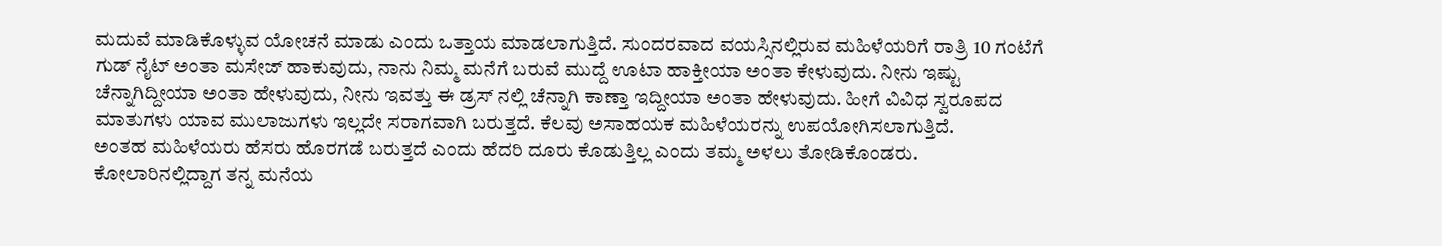ಮದುವೆ ಮಾಡಿಕೊಳ್ಳುವ ಯೋಚನೆ ಮಾಡು ಎಂದು ಒತ್ತಾಯ ಮಾಡಲಾಗುತ್ತಿದೆ. ಸುಂದರವಾದ ವಯಸ್ಸಿನಲ್ಲಿರುವ ಮಹಿಳೆಯರಿಗೆ ರಾತ್ರಿ 10 ಗಂಟೆಗೆ ಗುಡ್ ನೈಟ್ ಅಂತಾ ಮಸೇಜ್ ಹಾಕುವುದು, ನಾನು ನಿಮ್ಮ ಮನೆಗೆ ಬರುವೆ ಮುದ್ದೆ ಊಟಾ ಹಾಕ್ತೀಯಾ ಅಂತಾ ಕೇಳುವುದು. ನೀನು ಇಷ್ಟು ಚೆನ್ನಾಗಿದ್ದೀಯಾ ಅಂತಾ ಹೇಳುವುದು, ನೀನು ಇವತ್ತು ಈ ಡ್ರಸ್ ನಲ್ಲಿ ಚೆನ್ನಾಗಿ ಕಾಣ್ತಾ ಇದ್ದೀಯಾ ಅಂತಾ ಹೇಳುವುದು. ಹೀಗೆ ವಿವಿಧ ಸ್ವರೂಪದ ಮಾತುಗಳು ಯಾವ ಮುಲಾಜುಗಳು ಇಲ್ಲದೇ ಸರಾಗವಾಗಿ ಬರುತ್ತದೆ. ಕೆಲವು ಅಸಾಹಯಕ ಮಹಿಳೆಯರನ್ನು ಉಪಯೋಗಿಸಲಾಗುತ್ತಿದೆ.
ಅಂತಹ ಮಹಿಳೆಯರು ಹೆಸರು ಹೊರಗಡೆ ಬರುತ್ತದೆ ಎಂದು ಹೆದರಿ ದೂರು ಕೊಡುತ್ತಿಲ್ಲ ಎಂದು ತಮ್ಮ ಅಳಲು ತೋಡಿಕೊಂಡರು. ಕೋಲಾರಿನಲ್ಲಿದ್ದಾಗ ತನ್ನ ಮನೆಯ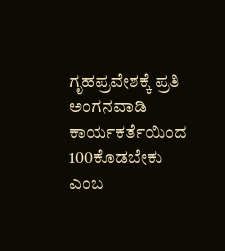ಗೃಹಪ್ರವೇಶಕ್ಕೆ ಪ್ರತಿ ಅಂಗನವಾಡಿ ಕಾರ್ಯಕರ್ತೆಯಿಂದ 100ಕೊಡಬೇಕು ಎಂಬ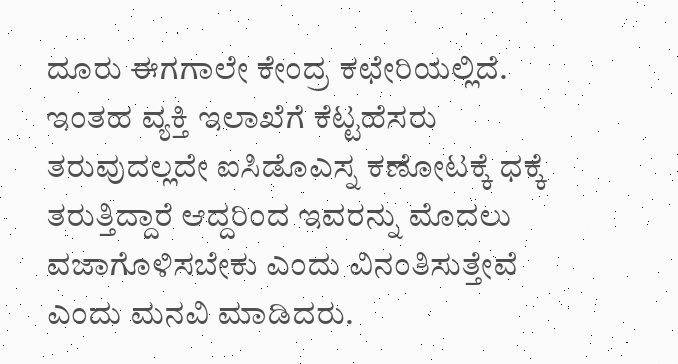ದೂರು ಈಗಗಾಲೇ ಕೇಂದ್ರ ಕಛೇರಿಯಲ್ಲಿದೆ. ಇಂತಹ ವ್ಯಕ್ತಿ ಇಲಾಖೆಗೆ ಕೆಟ್ಟಹೆಸರು ತರುವುದಲ್ಲದೇ ಐಸಿಡೊಎಸ್ನ ಕಣೋಟಕ್ಕೆ ಧಕ್ಕೆ ತರುತ್ತಿದ್ದಾರೆ ಆದ್ದರಿಂದ ಇವರನ್ನು ಮೊದಲು ವಜಾಗೊಳಿಸಬೇಕು ಎಂದು ವಿನಂತಿಸುತ್ತೇವೆ ಎಂದು ಮನವಿ ಮಾಡಿದರು.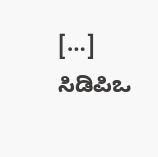[…] ಸಿಡಿಪಿಒ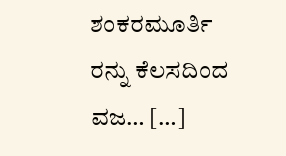ಶಂಕರಮೂರ್ತಿ ರನ್ನು ಕೆಲಸದಿಂದ ವಜ… […]